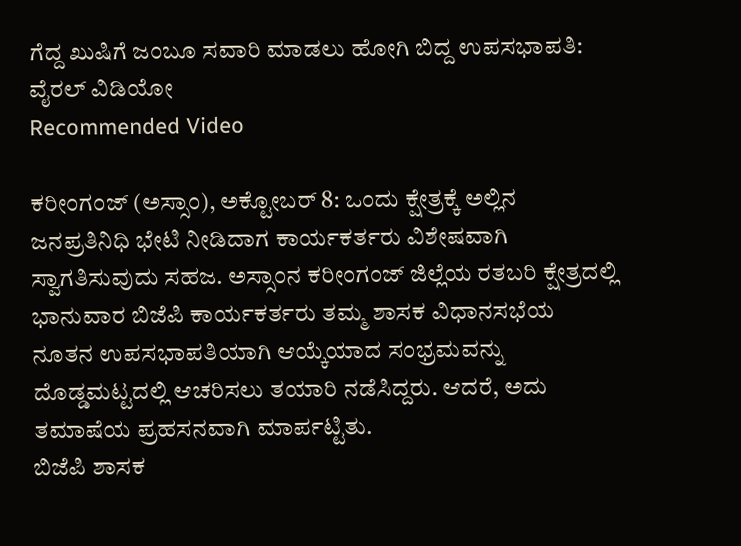ಗೆದ್ದ ಖುಷಿಗೆ ಜಂಬೂ ಸವಾರಿ ಮಾಡಲು ಹೋಗಿ ಬಿದ್ದ ಉಪಸಭಾಪತಿ: ವೈರಲ್ ವಿಡಿಯೋ
Recommended Video

ಕರೀಂಗಂಜ್ (ಅಸ್ಸಾಂ), ಅಕ್ಟೋಬರ್ 8: ಒಂದು ಕ್ಷೇತ್ರಕ್ಕೆ ಅಲ್ಲಿನ ಜನಪ್ರತಿನಿಧಿ ಭೇಟಿ ನೀಡಿದಾಗ ಕಾರ್ಯಕರ್ತರು ವಿಶೇಷವಾಗಿ ಸ್ವಾಗತಿಸುವುದು ಸಹಜ. ಅಸ್ಸಾಂನ ಕರೀಂಗಂಜ್ ಜಿಲ್ಲೆಯ ರತಬರಿ ಕ್ಷೇತ್ರದಲ್ಲಿ ಭಾನುವಾರ ಬಿಜೆಪಿ ಕಾರ್ಯಕರ್ತರು ತಮ್ಮ ಶಾಸಕ ವಿಧಾನಸಭೆಯ ನೂತನ ಉಪಸಭಾಪತಿಯಾಗಿ ಆಯ್ಕೆಯಾದ ಸಂಭ್ರಮವನ್ನು ದೊಡ್ಡಮಟ್ಟದಲ್ಲಿ ಆಚರಿಸಲು ತಯಾರಿ ನಡೆಸಿದ್ದರು. ಆದರೆ, ಅದು ತಮಾಷೆಯ ಪ್ರಹಸನವಾಗಿ ಮಾರ್ಪಟ್ಟಿತು.
ಬಿಜೆಪಿ ಶಾಸಕ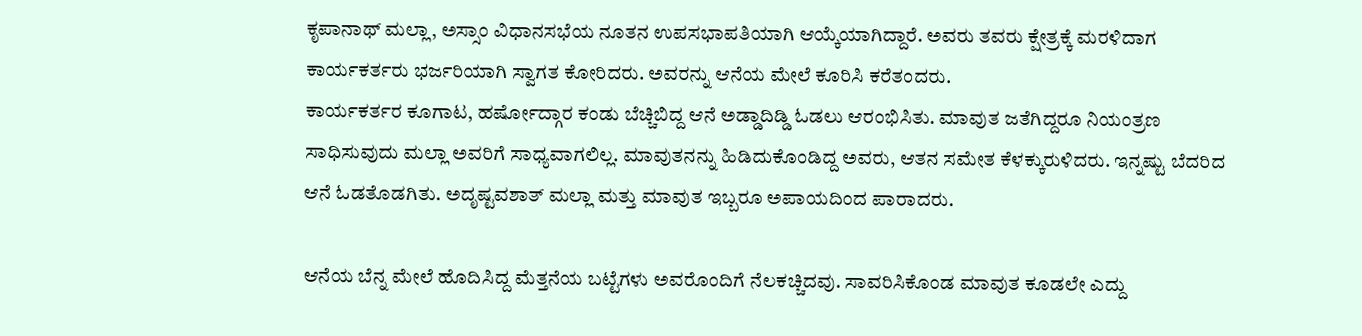ಕೃಪಾನಾಥ್ ಮಲ್ಲಾ, ಅಸ್ಸಾಂ ವಿಧಾನಸಭೆಯ ನೂತನ ಉಪಸಭಾಪತಿಯಾಗಿ ಆಯ್ಕೆಯಾಗಿದ್ದಾರೆ. ಅವರು ತವರು ಕ್ಷೇತ್ರಕ್ಕೆ ಮರಳಿದಾಗ ಕಾರ್ಯಕರ್ತರು ಭರ್ಜರಿಯಾಗಿ ಸ್ವಾಗತ ಕೋರಿದರು. ಅವರನ್ನು ಆನೆಯ ಮೇಲೆ ಕೂರಿಸಿ ಕರೆತಂದರು.
ಕಾರ್ಯಕರ್ತರ ಕೂಗಾಟ, ಹರ್ಷೋದ್ಗಾರ ಕಂಡು ಬೆಚ್ಚಿಬಿದ್ದ ಆನೆ ಅಡ್ಡಾದಿಡ್ಡಿ ಓಡಲು ಆರಂಭಿಸಿತು. ಮಾವುತ ಜತೆಗಿದ್ದರೂ ನಿಯಂತ್ರಣ ಸಾಧಿಸುವುದು ಮಲ್ಲಾ ಅವರಿಗೆ ಸಾಧ್ಯವಾಗಲಿಲ್ಲ. ಮಾವುತನನ್ನು ಹಿಡಿದುಕೊಂಡಿದ್ದ ಅವರು, ಆತನ ಸಮೇತ ಕೆಳಕ್ಕುರುಳಿದರು. ಇನ್ನಷ್ಟು ಬೆದರಿದ ಆನೆ ಓಡತೊಡಗಿತು. ಅದೃಷ್ಟವಶಾತ್ ಮಲ್ಲಾ ಮತ್ತು ಮಾವುತ ಇಬ್ಬರೂ ಅಪಾಯದಿಂದ ಪಾರಾದರು.

ಆನೆಯ ಬೆನ್ನ ಮೇಲೆ ಹೊದಿಸಿದ್ದ ಮೆತ್ತನೆಯ ಬಟ್ಟೆಗಳು ಅವರೊಂದಿಗೆ ನೆಲಕಚ್ಚಿದವು. ಸಾವರಿಸಿಕೊಂಡ ಮಾವುತ ಕೂಡಲೇ ಎದ್ದು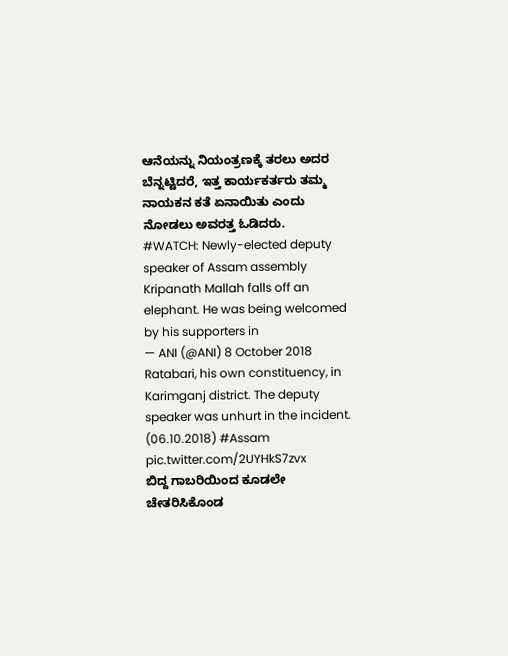ಆನೆಯನ್ನು ನಿಯಂತ್ರಣಕ್ಕೆ ತರಲು ಅದರ ಬೆನ್ನಟ್ಟಿದರೆ, ಇತ್ತ ಕಾರ್ಯಕರ್ತರು ತಮ್ಮ ನಾಯಕನ ಕತೆ ಏನಾಯಿತು ಎಂದು ನೋಡಲು ಅವರತ್ತ ಓಡಿದರು.
#WATCH: Newly-elected deputy speaker of Assam assembly Kripanath Mallah falls off an elephant. He was being welcomed by his supporters in
— ANI (@ANI) 8 October 2018
Ratabari, his own constituency, in Karimganj district. The deputy speaker was unhurt in the incident. (06.10.2018) #Assam pic.twitter.com/2UYHkS7zvx
ಬಿದ್ದ ಗಾಬರಿಯಿಂದ ಕೂಡಲೇ ಚೇತರಿಸಿಕೊಂಡ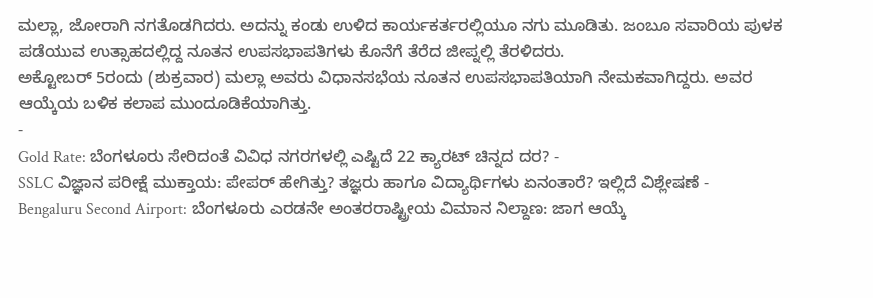ಮಲ್ಲಾ, ಜೋರಾಗಿ ನಗತೊಡಗಿದರು. ಅದನ್ನು ಕಂಡು ಉಳಿದ ಕಾರ್ಯಕರ್ತರಲ್ಲಿಯೂ ನಗು ಮೂಡಿತು. ಜಂಬೂ ಸವಾರಿಯ ಪುಳಕ ಪಡೆಯುವ ಉತ್ಸಾಹದಲ್ಲಿದ್ದ ನೂತನ ಉಪಸಭಾಪತಿಗಳು ಕೊನೆಗೆ ತೆರೆದ ಜೀಪ್ನಲ್ಲಿ ತೆರಳಿದರು.
ಅಕ್ಟೋಬರ್ 5ರಂದು (ಶುಕ್ರವಾರ) ಮಲ್ಲಾ ಅವರು ವಿಧಾನಸಭೆಯ ನೂತನ ಉಪಸಭಾಪತಿಯಾಗಿ ನೇಮಕವಾಗಿದ್ದರು. ಅವರ ಆಯ್ಕೆಯ ಬಳಿಕ ಕಲಾಪ ಮುಂದೂಡಿಕೆಯಾಗಿತ್ತು.
-
Gold Rate: ಬೆಂಗಳೂರು ಸೇರಿದಂತೆ ವಿವಿಧ ನಗರಗಳಲ್ಲಿ ಎಷ್ಟಿದೆ 22 ಕ್ಯಾರಟ್ ಚಿನ್ನದ ದರ? -
SSLC ವಿಜ್ಞಾನ ಪರೀಕ್ಷೆ ಮುಕ್ತಾಯ: ಪೇಪರ್ ಹೇಗಿತ್ತು? ತಜ್ಞರು ಹಾಗೂ ವಿದ್ಯಾರ್ಥಿಗಳು ಏನಂತಾರೆ? ಇಲ್ಲಿದೆ ವಿಶ್ಲೇಷಣೆ -
Bengaluru Second Airport: ಬೆಂಗಳೂರು ಎರಡನೇ ಅಂತರರಾಷ್ಟ್ರೀಯ ವಿಮಾನ ನಿಲ್ದಾಣ: ಜಾಗ ಆಯ್ಕೆ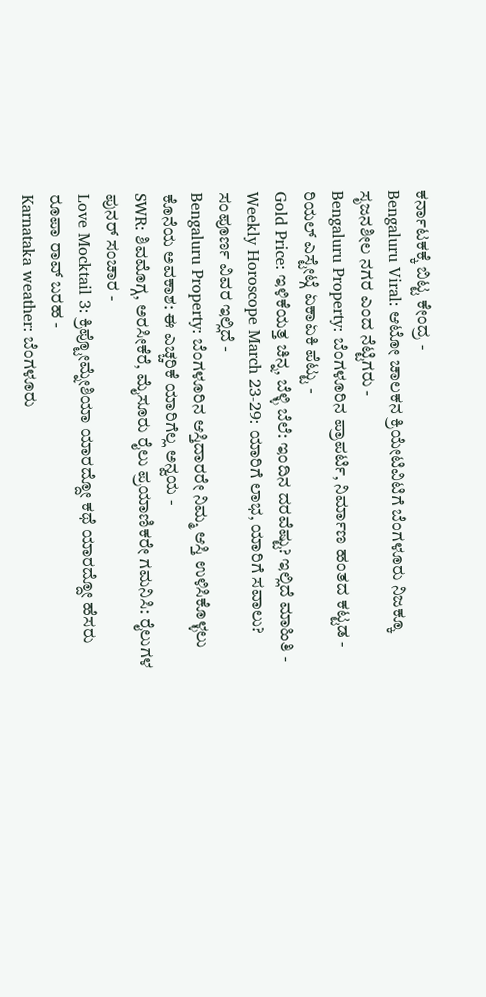ಕರ್ನಾಟಕಕ್ಕೆ ಬಿಟ್ಟ ಕೇಂದ್ರ -
Bengaluru Viral: ಆಟೋ ಚಾಲಕನ ಕ್ರಿಯೇಟಿವಿಟಿಗೆ ಬೆಂಗಳೂರು ನಿಜಕ್ಕೂ ಸೃಜನಶೀಲ ನಗರ ಎಂದ ನೆಟ್ಟಿಗರು -
Bengaluru Property: ಬೆಂಗಳೂರಿನ ಪ್ರಾಪರ್ಟಿ, ನಿರ್ಮಾಣ ಹಂತದ ಕಟ್ಟಡ - ರಿಯಲ್ ಎಸ್ಟೇಟ್ಗೆ ಏಕಾಏಕಿ ಪೆಟ್ಟು -
Gold Price: ಇಳಿಕೆಯತ್ತ ಚಿನ್ನ, ಬೆಳ್ಳಿ ಬೆಲೆ: ಇಂದಿನ ದರವೆಷ್ಟು? ಇಲ್ಲಿದೆ ಮಾಹಿತಿ -
Weekly Horoscope March 23-29: ಯಾರಿಗೆ ಲಾಭ, ಯಾರಿಗೆ ಸವಾಲು? ಸಂಪೂರ್ಣ ವಿವರ ಇಲ್ಲಿದೆ -
Bengaluru Property: ಬೆಂಗಳೂರಿನ ಆಸ್ತಿದಾರರೇ ನಿಮ್ಮ ಆಸ್ತಿ ಉಳಿಸಿಕೊಳ್ಳಲು ಕೊನೆಯ ಅವಕಾಶ: ಈ ಎಚ್ಚರಿಕೆ ಯಾರಿಗೆಲ್ಲ ಅನ್ವಯ -
SWR: ಶಿವಮೊಗ್ಗ, ಅರಸೀಕೆರೆ, ಮೈಸೂರು ರೈಲು ಪ್ರಯಾಣಿಕರೇ ಗಮನಿಸಿ: ರೈಲುಗಳ ಪುನರ್ ಸಂಚಾರ -
Love Mocktail 3: ಕ್ರಿಪ್ಟೋಮ್ನೇಶಿಯಾ ಯಾರದ್ದೋ ಕಥೆ ಯಾರದ್ದೋ ಹೆಸರು ರೂಪಾ ರಾವ್ ಬರಹ -
Karnataka weather: ಬೆಂಗಳೂರು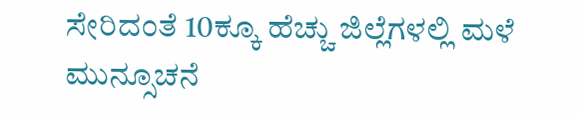ಸೇರಿದಂತೆ 10ಕ್ಕೂ ಹೆಚ್ಚು ಜಿಲ್ಲೆಗಳಲ್ಲಿ ಮಳೆ ಮುನ್ಸೂಚನೆ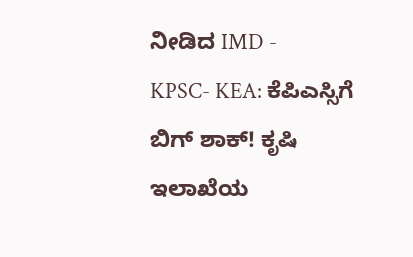ನೀಡಿದ IMD -
KPSC- KEA: ಕೆಪಿಎಸ್ಸಿಗೆ ಬಿಗ್ ಶಾಕ್! ಕೃಷಿ ಇಲಾಖೆಯ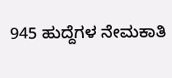945 ಹುದ್ದೆಗಳ ನೇಮಕಾತಿ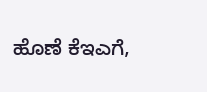ಹೊಣೆ ಕೆಇಎಗೆ,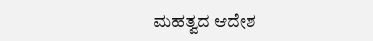ಮಹತ್ವದ ಆದೇಶ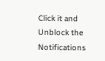Click it and Unblock the Notifications